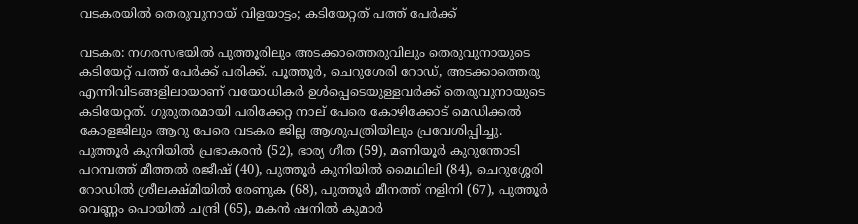വടകരയിൽ തെരുവുനായ് വിളയാട്ടം; കടിയേറ്റത് പത്ത് പേർക്ക്

വടകര: നഗരസഭയിൽ പുത്തൂരിലും അടക്കാത്തെരുവിലും തെരുവുനായുടെ കടിയേറ്റ് പത്ത് പേർക്ക് പരിക്ക്. പൂത്തൂർ, ചെറുശേരി റോഡ്, അടക്കാത്തെരു എന്നിവിടങ്ങളിലായാണ് വയോധികർ ഉൾപ്പെടെയുള്ളവർക്ക് തെരുവുനായുടെ കടിയേറ്റത്. ഗുരുതരമായി പരിക്കേറ്റ നാല് പേരെ കോഴിക്കോട് മെഡിക്കൽ കോളജിലും ആറു പേരെ വടകര ജില്ല ആശുപത്രിയിലും പ്രവേശിപ്പിച്ചു. പുത്തൂർ കുനിയിൽ പ്രഭാകരൻ (52), ഭാര്യ ഗീത (59), മണിയൂർ കുറുന്തോടി പറമ്പത്ത് മീത്തൽ രജീഷ് (40), പുത്തൂർ കുനിയിൽ മൈഥിലി (84), ചെറുശ്ശേരി റോഡിൽ ശ്രീലക്ഷ്മിയിൽ രേണുക (68), പുത്തൂർ മീനത്ത് നളിനി (67), പുത്തൂർ വെണ്ണം പൊയിൽ ചന്ദ്രി (65), മകൻ ഷനിൽ കുമാർ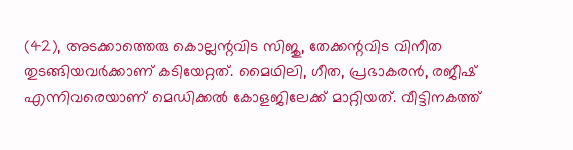(42), അടക്കാത്തെരു കൊല്ലന്റവിട സിജു, തേക്കന്റവിട വിനീത തുടങ്ങിയവർക്കാണ് കടിയേറ്റത്. മൈഥിലി, ഗീത, പ്രഭാകരൻ, രജീഷ് എന്നിവരെയാണ് മെഡിക്കൽ കോളജിലേക്ക് മാറ്റിയത്. വീട്ടിനകത്ത്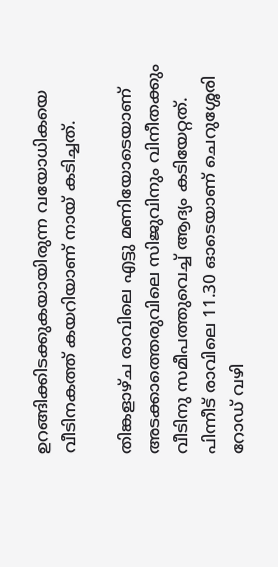ഉറങ്ങിക്കിടക്കുകയായിരുന്ന വയോധികയെ വീടിനകത്ത് കയറിയാണ് നായ് കടിച്ചത്.

തിങ്കളാഴ്ച രാവിലെ എട്ടു മണിയോടെയാണ് അടക്കാത്തെരുവിലെ സിജുവിനും വിനീതക്കും വീടിനു സമീപത്തുവെച്ച് ആദ്യം കടിയേറ്റത്. പിന്നീട് രാവിലെ 11.30 ഓടെയാണ് ചെറുശ്ശേരി റോഡ് വഴി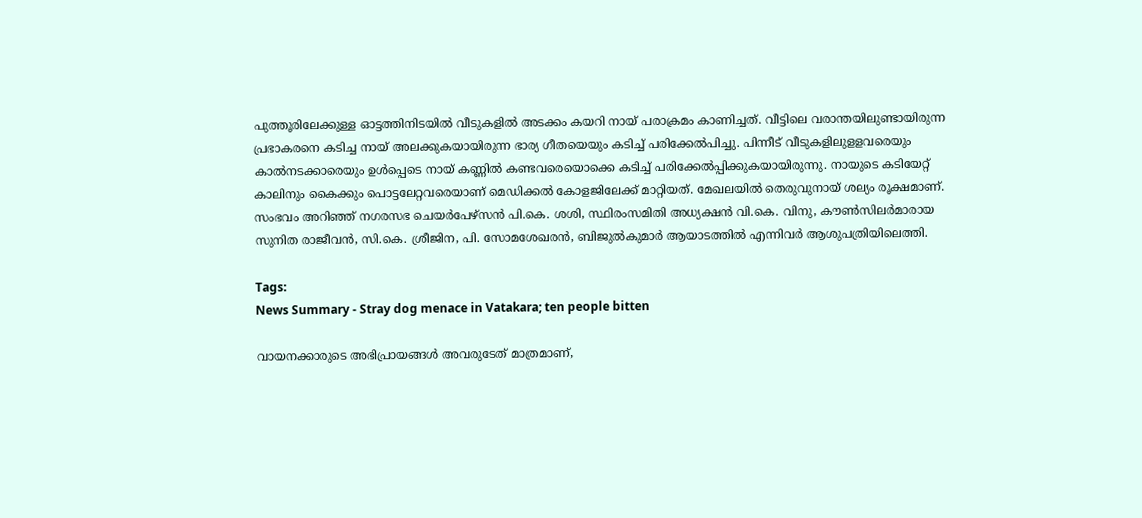പുത്തൂരിലേക്കുള്ള ഓട്ടത്തിനിടയിൽ വീടുകളിൽ അടക്കം കയറി നായ് പരാക്രമം കാണിച്ചത്. വീട്ടിലെ വരാന്തയിലുണ്ടായിരുന്ന പ്രഭാകരനെ കടിച്ച നായ് അലക്കുകയായിരുന്ന ഭാര്യ ഗീതയെയും കടിച്ച് പരിക്കേൽപിച്ചു. പിന്നീട് വീടുകളിലുളളവരെയും കാൽനടക്കാരെയും ഉൾപ്പെടെ നായ് കണ്ണിൽ കണ്ടവരെയൊക്കെ കടിച്ച് പരിക്കേൽപ്പിക്കുകയായിരുന്നു. നായുടെ കടിയേറ്റ് കാലിനും കൈക്കും പൊട്ടലേറ്റവരെയാണ് മെഡിക്കൽ കോളജിലേക്ക് മാറ്റിയത്. മേഖലയിൽ തെരുവുനായ് ശല്യം രൂക്ഷമാണ്. സംഭവം അറിഞ്ഞ് നഗരസഭ ചെയർപേഴ്സൻ പി.കെ. ശശി, സ്ഥിരംസമിതി അധ്യക്ഷൻ വി.കെ. വിനു, കൗൺസിലർമാരായ സുനിത രാജീവൻ, സി.കെ. ശ്രീജിന, പി. സോമശേഖരൻ, ബിജുൽകുമാർ ആയാടത്തിൽ എന്നിവർ ആശുപത്രിയിലെത്തി.

Tags:
News Summary - Stray dog menace in Vatakara; ten people bitten

വായനക്കാരുടെ അഭിപ്രായങ്ങള്‍ അവരുടേത് മാത്രമാണ്,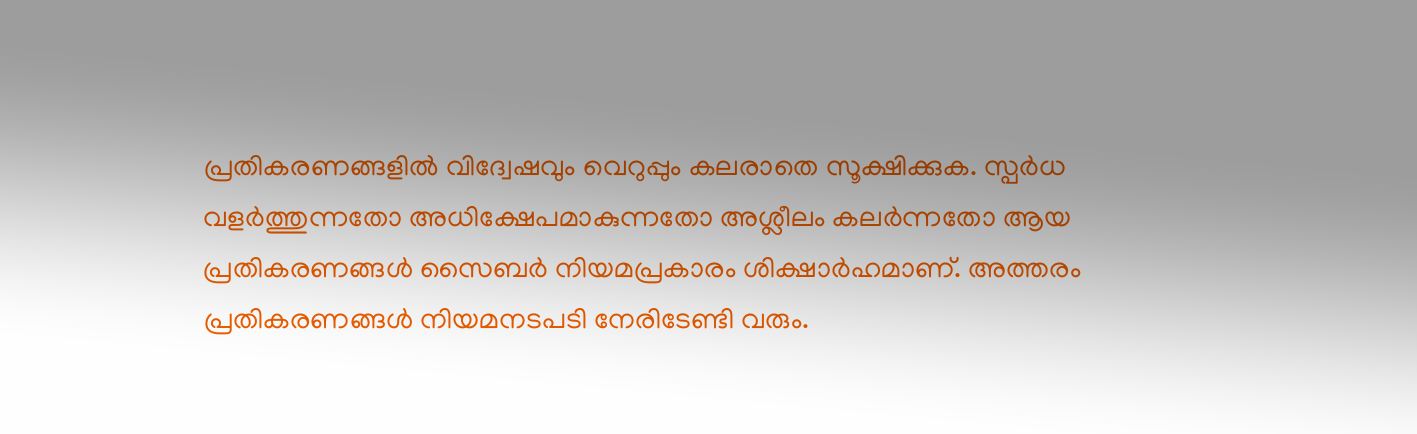പ്രതികരണങ്ങളിൽ വിദ്വേഷവും വെറുപ്പും കലരാതെ സൂക്ഷിക്കുക. സ്പർധ വളർത്തുന്നതോ അധിക്ഷേപമാകുന്നതോ അശ്ലീലം കലർന്നതോ ആയ പ്രതികരണങ്ങൾ സൈബർ നിയമപ്രകാരം ശിക്ഷാർഹമാണ്. അത്തരം പ്രതികരണങ്ങൾ നിയമനടപടി നേരിടേണ്ടി വരും.